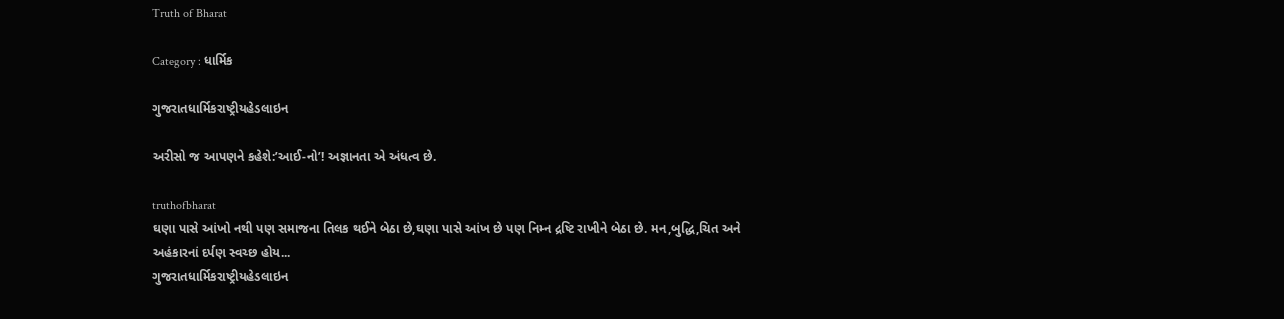Truth of Bharat

Category : ધાર્મિક

ગુજરાતધાર્મિકરાષ્ટ્રીયહેડલાઇન

અરીસો જ આપણને કહેશે:’આઈ-નો’! અજ્ઞાનતા એ અંધત્વ છે.

truthofbharat
ઘણા પાસે આંખો નથી પણ સમાજના તિલક થઈને બેઠા છે,ઘણા પાસે આંખ છે પણ નિમ્ન દ્રષ્ટિ રાખીને બેઠા છે. મન,બુદ્ધિ,ચિત અને અહંકારનાં દર્પણ સ્વચ્છ હોય...
ગુજરાતધાર્મિકરાષ્ટ્રીયહેડલાઇન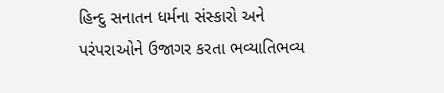હિન્દુ સનાતન ધર્મના સંસ્કારો અને પરંપરાઓને ઉજાગર કરતા ભવ્યાતિભવ્ય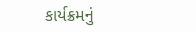કાર્યક્રમનું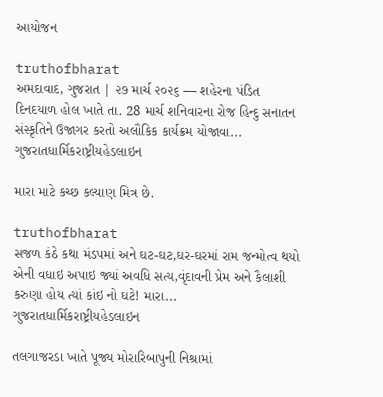આયોજન

truthofbharat
અમદાવાદ, ગુજરાત | ૨૭ માર્ચ ૨૦૨૬ — શહેરના પંડિત દિનદયાળ હોલ ખાતે તા. 28 માર્ચ શનિવારના રોજ હિન્દુ સનાતન સંસ્કૃતિને ઉજાગર કરતો અલૌકિક કાર્યક્રમ યોજાવા...
ગુજરાતધાર્મિકરાષ્ટ્રીયહેડલાઇન

મારા માટે કચ્છ કલ્યાણ મિત્ર છે.

truthofbharat
સજળ કંઠે કથા મંડપમાં અને ઘટ-ઘટ,ઘર-ઘરમાં રામ જન્મોત્વ થયો એની વધાઇ અપાઇ જ્યાં અવધિ સત્ય,વૃંદાવની પ્રેમ અને કૈલાશી કરુણા હોય ત્યાં કાંઇ નો ઘટે! મારા...
ગુજરાતધાર્મિકરાષ્ટ્રીયહેડલાઇન

તલગાજરડા ખાતે પૂજ્ય મોરારિબાપુની નિશ્રામાં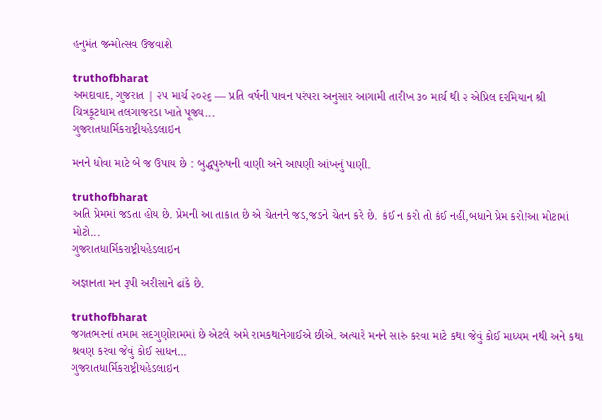હનુમંત જન્મોત્સવ ઉજવાશે

truthofbharat
અમદાવાદ, ગુજરાત | ૨૫ માર્ચ ૨૦૨૬ — પ્રતિ વર્ષની પાવન પરંપરા અનુસાર આગામી તારીખ ૩૦ માર્ચ થી ૨ એપ્રિલ દરમિયાન શ્રી ચિત્રકૂટધામ તલગાજરડા ખાતે પૂજ્ય...
ગુજરાતધાર્મિકરાષ્ટ્રીયહેડલાઇન

મનને ધોવા માટે બે જ ઉપાય છે : બુદ્ધપુરુષની વાણી અને આપણી આંખનું પાણી.

truthofbharat
અતિ પ્રેમમાં જડતા હોય છે. પ્રેમની આ તાકાત છે એ ચેતનને જડ,જડને ચેતન કરે છે. કંઈ ન કરો તો કંઈ નહીં,બધાને પ્રેમ કરો!આ મોટામાં મોટો...
ગુજરાતધાર્મિકરાષ્ટ્રીયહેડલાઇન

અજ્ઞાનતા મન રૂપી અરીસાને ઢાંકે છે.

truthofbharat
જગતભરનાં તમામ સદગુણોરામમાં છે એટલે અમે રામકથાનેગાઈએ છીએ. અત્યારે મનને સારું કરવા માટે કથા જેવું કોઈ માધ્યમ નથી અને કથા શ્રવણ કરવા જેવું કોઈ સાધન...
ગુજરાતધાર્મિકરાષ્ટ્રીયહેડલાઇન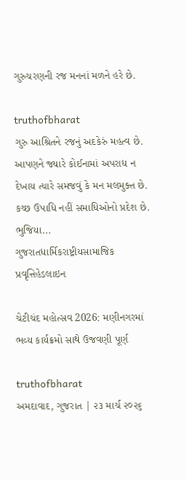ગુરુચરણની રજ મનનાં મળને હરે છે.

truthofbharat
ગુરુ આશ્રિતને રજનું અદકેરું મહત્વ છે. આપણને જ્યારે કોઈનામાં અપરાધ ન દેખાય ત્યારે સમજવું કે મન મલમુક્ત છે. કચ્છ ઉપાધિ નહીં સમાધિઓનો પ્રદેશ છે. ભુજિયા...
ગુજરાતધાર્મિકરાષ્ટ્રીયસામાજિક પ્રવૃત્તિહેડલાઇન

ચેટીચંદ મહોત્સવ 2026: મણીનગરમાં ભવ્ય કાર્યક્રમો સાથે ઉજવણી પૂર્ણ

truthofbharat
અમદાવાદ, ગુજરાત | ૨૩ માર્ચ ૨૦૨૬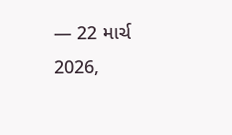— 22 માર્ચ 2026,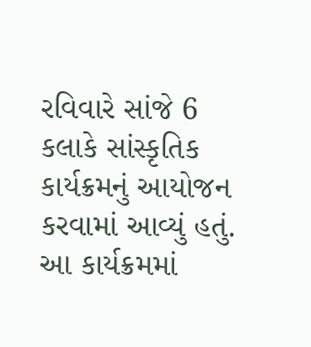રવિવારે સાંજે 6 કલાકે સાંસ્કૃતિક કાર્યક્રમનું આયોજન કરવામાં આવ્યું હતું. આ કાર્યક્રમમાં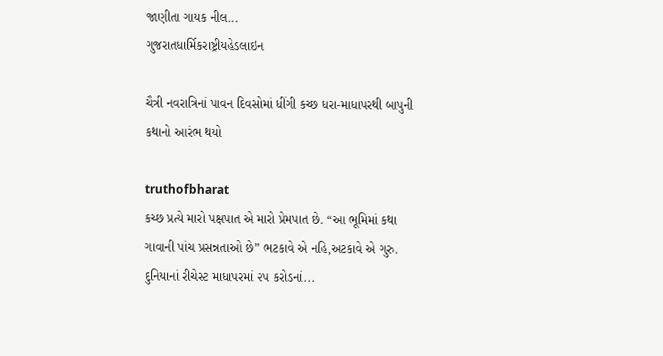જાણીતા ગાયક નીલ...
ગુજરાતધાર્મિકરાષ્ટ્રીયહેડલાઇન

ચૈત્રી નવરાત્રિનાં પાવન દિવસોમાં ધીંગી કચ્છ ધરા-માધાપરથી બાપુની કથાનો આરંભ થયો

truthofbharat
કચ્છ પ્રત્યે મારો પક્ષપાત એ મારો પ્રેમપાત છે. “આ ભૂમિમાં કથા ગાવાની પાંચ પ્રસન્નતાઓ છે” ભટકાવે એ નહિ,અટકાવે એ ગુરુ. દુનિયાનાં રીચેસ્ટ માધાપરમાં ૨૫ કરોડનાં...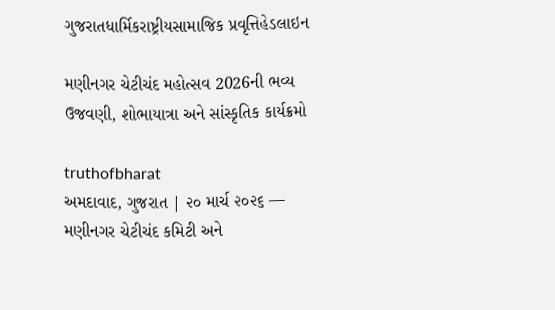ગુજરાતધાર્મિકરાષ્ટ્રીયસામાજિક પ્રવૃત્તિહેડલાઇન

મણીનગર ચેટીચંદ મહોત્સવ 2026ની ભવ્ય ઉજવણી, શોભાયાત્રા અને સાંસ્કૃતિક કાર્યક્રમો

truthofbharat
અમદાવાદ, ગુજરાત | ૨૦ માર્ચ ૨૦૨૬ — મણીનગર ચેટીચંદ કમિટી અને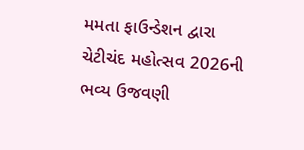મમતા ફાઉન્ડેશન દ્વારા ચેટીચંદ મહોત્સવ 2026ની ભવ્ય ઉજવણી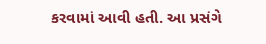કરવામાં આવી હતી. આ પ્રસંગે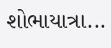શોભાયાત્રા...